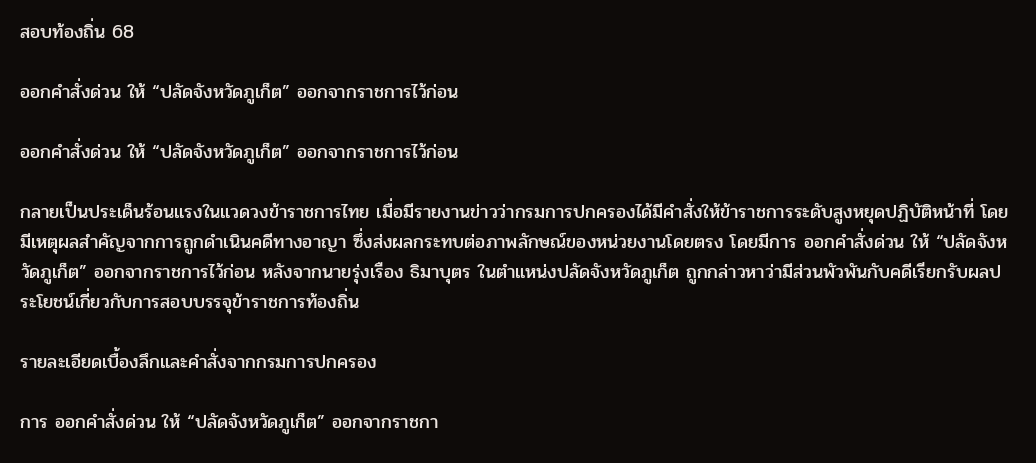สอบท้องถิ่น 68

ออกคำสั่งด่วน ให้ “ปลัดจังหวัดภูเก็ต” ออกจากราชการไว้ก่อน

ออกคำสั่งด่วน ให้ “ปลัดจังหวัดภูเก็ต” ออกจากราชการไว้ก่อน

กลายเป็นประเด็นร้อนแรงในแวดวงข้าราชการไทย เมื่อมีรายงานข่าวว่ากรมการปกครองได้มีคำสั่งให้ข้าราชการระดับสูงหยุดปฏิบัติหน้าที่ โดยมีเหตุผลสำคัญจากการถูกดำเนินคดีทางอาญา ซึ่งส่งผลกระทบต่อภาพลักษณ์ของหน่วยงานโดยตรง โดยมีการ ออกคำสั่งด่วน ให้ “ปลัดจังหวัดภูเก็ต” ออกจากราชการไว้ก่อน หลังจากนายรุ่งเรือง ธิมาบุตร ในตำแหน่งปลัดจังหวัดภูเก็ต ถูกกล่าวหาว่ามีส่วนพัวพันกับคดีเรียกรับผลประโยชน์เกี่ยวกับการสอบบรรจุข้าราชการท้องถิ่น

รายละเอียดเบื้องลึกและคำสั่งจากกรมการปกครอง

การ ออกคำสั่งด่วน ให้ “ปลัดจังหวัดภูเก็ต” ออกจากราชกา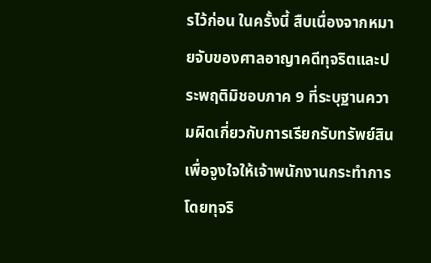รไว้ก่อน ในครั้งนี้ สืบเนื่องจากหมายจับของศาลอาญาคดีทุจริตและประพฤติมิชอบภาค 9 ที่ระบุฐานความผิดเกี่ยวกับการเรียกรับทรัพย์สินเพื่อจูงใจให้เจ้าพนักงานกระทำการโดยทุจริ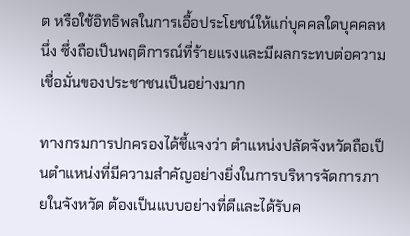ต หรือใช้อิทธิพลในการเอื้อประโยชน์ให้แก่บุคคลใดบุคคลหนึ่ง ซึ่งถือเป็นพฤติการณ์ที่ร้ายแรงและมีผลกระทบต่อความเชื่อมั่นของประชาชนเป็นอย่างมาก

ทางกรมการปกครองได้ชี้แจงว่า ตำแหน่งปลัดจังหวัดถือเป็นตำแหน่งที่มีความสำคัญอย่างยิ่งในการบริหารจัดการภายในจังหวัด ต้องเป็นแบบอย่างที่ดีและได้รับค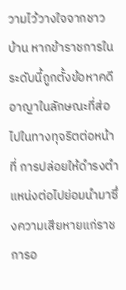วามไว้วางใจจากชาวบ้าน หากข้าราชการในระดับนี้ถูกตั้งข้อหาคดีอาญาในลักษณะที่ส่อไปในทางทุจริตต่อหน้าที่ การปล่อยให้ดำรงตำแหน่งต่อไปย่อมนำมาซึ่งความเสียหายแก่ราชการอ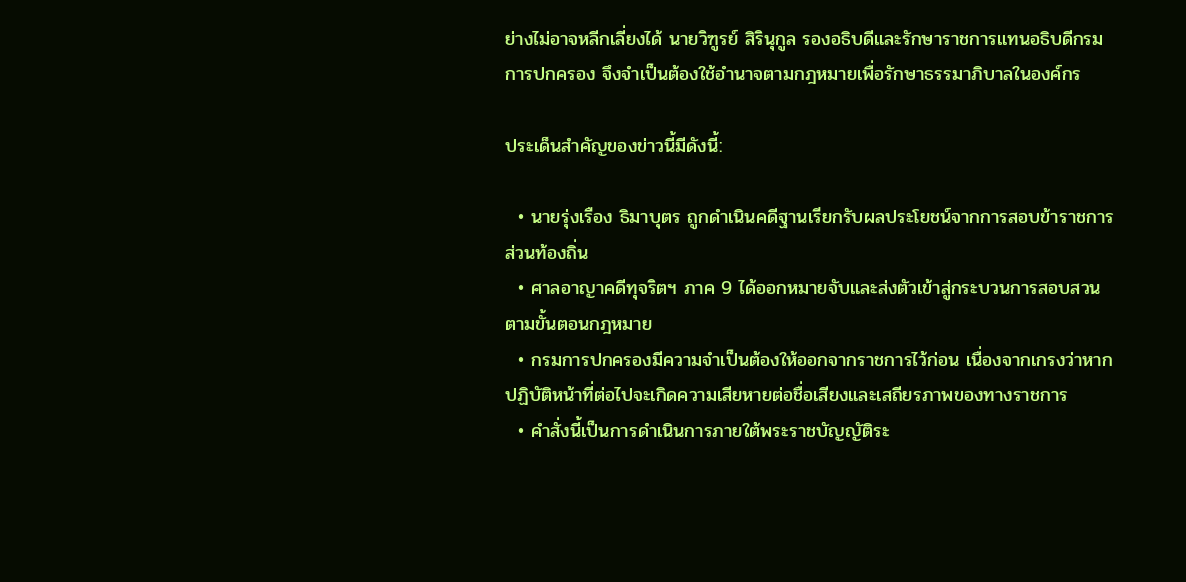ย่างไม่อาจหลีกเลี่ยงได้ นายวิฑูรย์ สิรินุกูล รองอธิบดีและรักษาราชการแทนอธิบดีกรมการปกครอง จึงจำเป็นต้องใช้อำนาจตามกฎหมายเพื่อรักษาธรรมาภิบาลในองค์กร

ประเด็นสำคัญของข่าวนี้มีดังนี้:

  • นายรุ่งเรือง ธิมาบุตร ถูกดำเนินคดีฐานเรียกรับผลประโยชน์จากการสอบข้าราชการส่วนท้องถิ่น
  • ศาลอาญาคดีทุจริตฯ ภาค 9 ได้ออกหมายจับและส่งตัวเข้าสู่กระบวนการสอบสวนตามขั้นตอนกฎหมาย
  • กรมการปกครองมีความจำเป็นต้องให้ออกจากราชการไว้ก่อน เนื่องจากเกรงว่าหากปฏิบัติหน้าที่ต่อไปจะเกิดความเสียหายต่อชื่อเสียงและเสถียรภาพของทางราชการ
  • คำสั่งนี้เป็นการดำเนินการภายใต้พระราชบัญญัติระ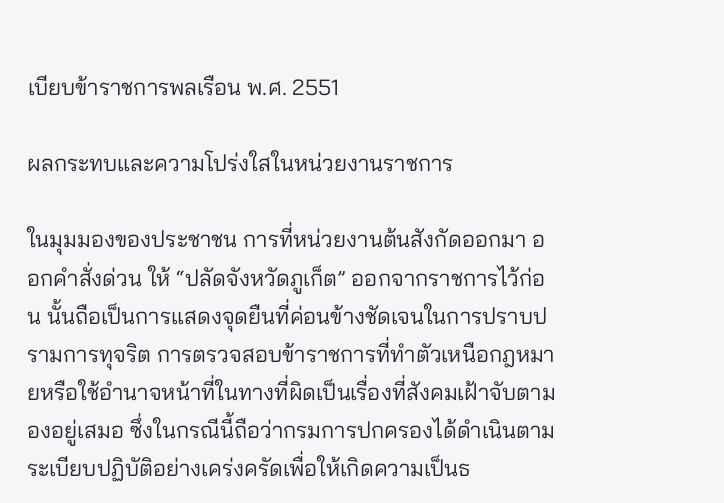เบียบข้าราชการพลเรือน พ.ศ. 2551

ผลกระทบและความโปร่งใสในหน่วยงานราชการ

ในมุมมองของประชาชน การที่หน่วยงานต้นสังกัดออกมา ออกคำสั่งด่วน ให้ “ปลัดจังหวัดภูเก็ต” ออกจากราชการไว้ก่อน นั้นถือเป็นการแสดงจุดยืนที่ค่อนข้างชัดเจนในการปราบปรามการทุจริต การตรวจสอบข้าราชการที่ทำตัวเหนือกฎหมายหรือใช้อำนาจหน้าที่ในทางที่ผิดเป็นเรื่องที่สังคมเฝ้าจับตามองอยู่เสมอ ซึ่งในกรณีนี้ถือว่ากรมการปกครองได้ดำเนินตามระเบียบปฏิบัติอย่างเคร่งครัดเพื่อให้เกิดความเป็นธ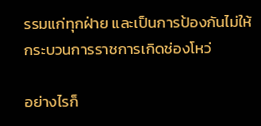รรมแก่ทุกฝ่าย และเป็นการป้องกันไม่ให้กระบวนการราชการเกิดช่องโหว่

อย่างไรก็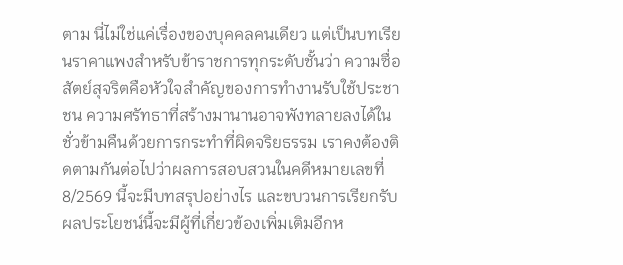ตาม นี่ไม่ใช่แค่เรื่องของบุคคลคนเดียว แต่เป็นบทเรียนราคาแพงสำหรับข้าราชการทุกระดับชั้นว่า ความซื่อสัตย์สุจริตคือหัวใจสำคัญของการทำงานรับใช้ประชาชน ความศรัทธาที่สร้างมานานอาจพังทลายลงได้ในชั่วข้ามคืนด้วยการกระทำที่ผิดจริยธรรม เราคงต้องติดตามกันต่อไปว่าผลการสอบสวนในคดีหมายเลขที่ 8/2569 นี้จะมีบทสรุปอย่างไร และขบวนการเรียกรับผลประโยชน์นี้จะมีผู้ที่เกี่ยวข้องเพิ่มเติมอีกห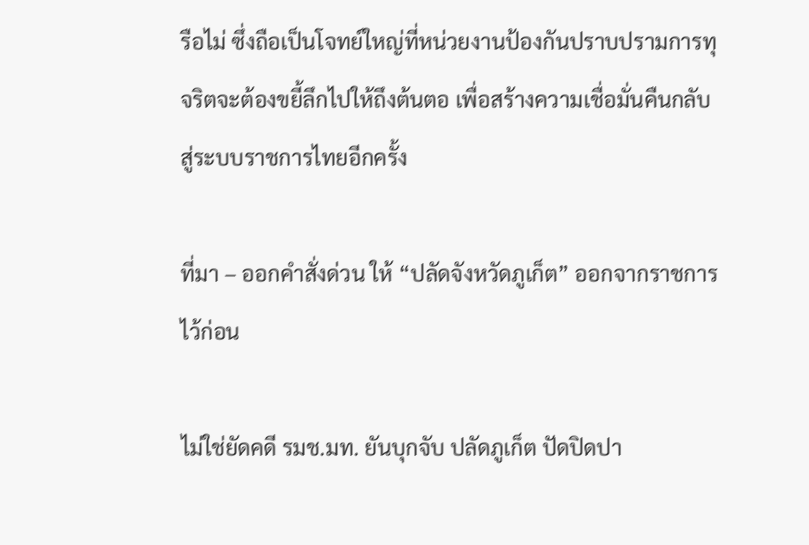รือไม่ ซึ่งถือเป็นโจทย์ใหญ่ที่หน่วยงานป้องกันปราบปรามการทุจริตจะต้องขยี้ลึกไปให้ถึงต้นตอ เพื่อสร้างความเชื่อมั่นคืนกลับสู่ระบบราชการไทยอีกครั้ง

ที่มา – ออกคำสั่งด่วน ให้ “ปลัดจังหวัดภูเก็ต” ออกจากราชการไว้ก่อน

ไม่ใช่ยัดคดี รมช.มท. ยันบุกจับ ปลัดภูเก็ต ปัดปิดปา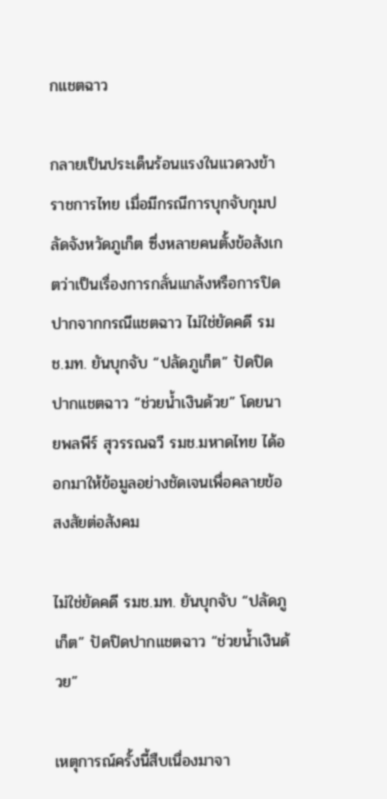กแชตฉาว

กลายเป็นประเด็นร้อนแรงในแวดวงข้าราชการไทย เมื่อมีกรณีการบุกจับกุมปลัดจังหวัดภูเก็ต ซึ่งหลายคนตั้งข้อสังเกตว่าเป็นเรื่องการกลั่นแกล้งหรือการปิดปากจากกรณีแชตฉาว ไม่ใช่ยัดคดี รมช.มท. ยันบุกจับ “ปลัดภูเก็ต” ปัดปิดปากแชตฉาว “ช่วยน้ำเงินด้วย” โดยนายพลพีร์ สุวรรณฉวี รมช.มหาดไทย ได้ออกมาให้ข้อมูลอย่างชัดเจนเพื่อคลายข้อสงสัยต่อสังคม

ไม่ใช่ยัดคดี รมช.มท. ยันบุกจับ “ปลัดภูเก็ต” ปัดปิดปากแชตฉาว “ช่วยน้ำเงินด้วย”

เหตุการณ์ครั้งนี้สืบเนื่องมาจา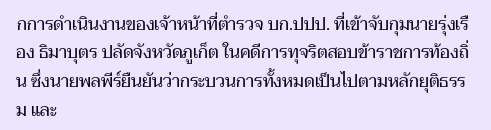กการดำเนินงานของเจ้าหน้าที่ตำรวจ บก.ปปป. ที่เข้าจับกุมนายรุ่งเรือง ธิมาบุตร ปลัดจังหวัดภูเก็ต ในคดีการทุจริตสอบข้าราชการท้องถิ่น ซึ่งนายพลพีร์ยืนยันว่ากระบวนการทั้งหมดเป็นไปตามหลักยุติธรรม และ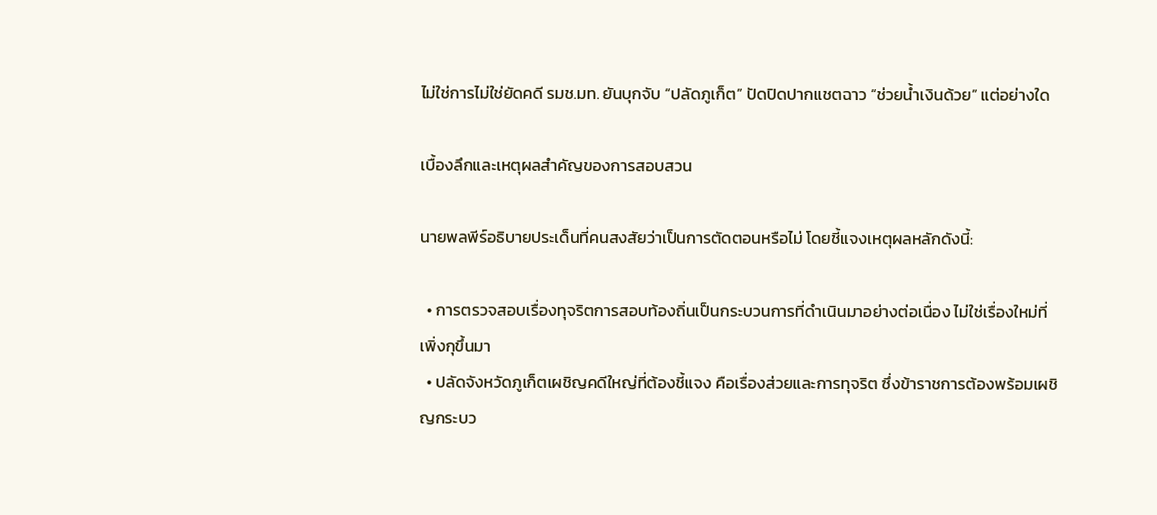ไม่ใช่การไม่ใช่ยัดคดี รมช.มท. ยันบุกจับ “ปลัดภูเก็ต” ปัดปิดปากแชตฉาว “ช่วยน้ำเงินด้วย” แต่อย่างใด

เบื้องลึกและเหตุผลสำคัญของการสอบสวน

นายพลพีร์อธิบายประเด็นที่คนสงสัยว่าเป็นการตัดตอนหรือไม่ โดยชี้แจงเหตุผลหลักดังนี้:

  • การตรวจสอบเรื่องทุจริตการสอบท้องถิ่นเป็นกระบวนการที่ดำเนินมาอย่างต่อเนื่อง ไม่ใช่เรื่องใหม่ที่เพิ่งกุขึ้นมา
  • ปลัดจังหวัดภูเก็ตเผชิญคดีใหญ่ที่ต้องชี้แจง คือเรื่องส่วยและการทุจริต ซึ่งข้าราชการต้องพร้อมเผชิญกระบว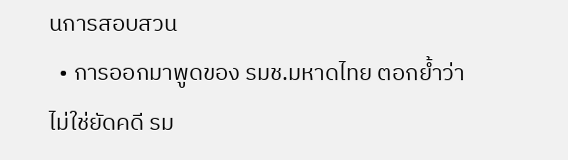นการสอบสวน
  • การออกมาพูดของ รมช.มหาดไทย ตอกย้ำว่า ไม่ใช่ยัดคดี รม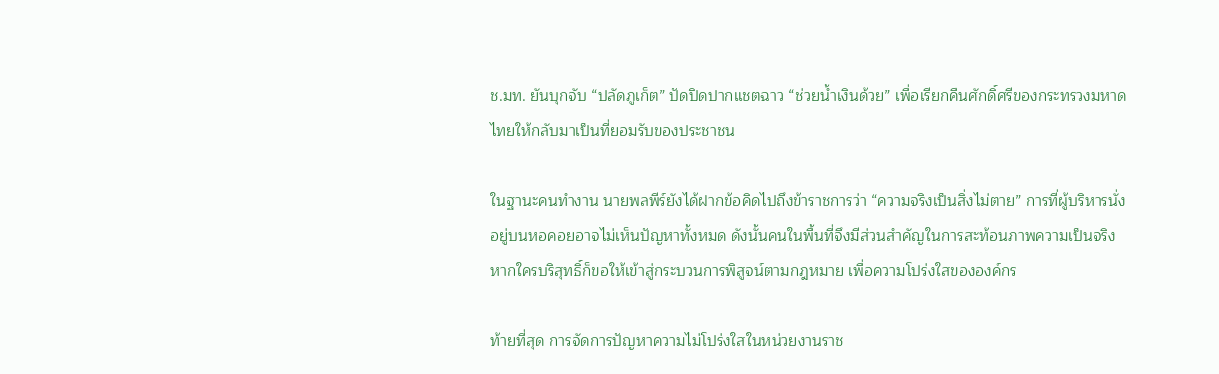ช.มท. ยันบุกจับ “ปลัดภูเก็ต” ปัดปิดปากแชตฉาว “ช่วยน้ำเงินด้วย” เพื่อเรียกคืนศักดิ์ศรีของกระทรวงมหาดไทยให้กลับมาเป็นที่ยอมรับของประชาชน

ในฐานะคนทำงาน นายพลพีร์ยังได้ฝากข้อคิดไปถึงข้าราชการว่า “ความจริงเป็นสิ่งไม่ตาย” การที่ผู้บริหารนั่งอยู่บนหอคอยอาจไม่เห็นปัญหาทั้งหมด ดังนั้นคนในพื้นที่จึงมีส่วนสำคัญในการสะท้อนภาพความเป็นจริง หากใครบริสุทธิ์ก็ขอให้เข้าสู่กระบวนการพิสูจน์ตามกฎหมาย เพื่อความโปร่งใสขององค์กร

ท้ายที่สุด การจัดการปัญหาความไม่โปร่งใสในหน่วยงานราช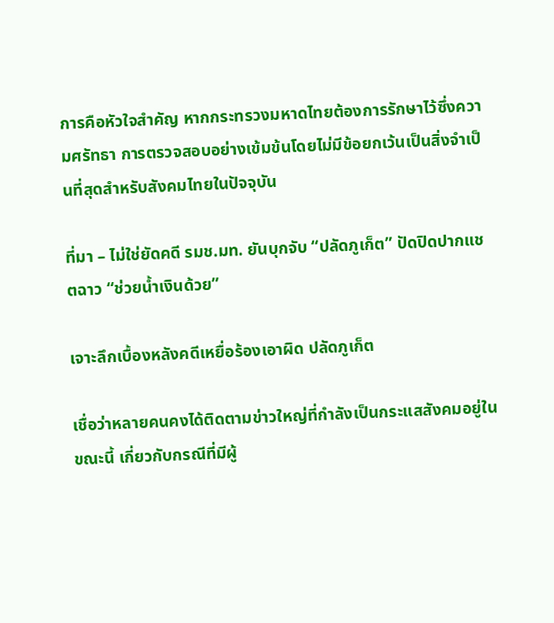การคือหัวใจสำคัญ หากกระทรวงมหาดไทยต้องการรักษาไว้ซึ่งความศรัทธา การตรวจสอบอย่างเข้มข้นโดยไม่มีข้อยกเว้นเป็นสิ่งจำเป็นที่สุดสำหรับสังคมไทยในปัจจุบัน

ที่มา – ไม่ใช่ยัดคดี รมช.มท. ยันบุกจับ “ปลัดภูเก็ต” ปัดปิดปากแชตฉาว “ช่วยน้ำเงินด้วย”

เจาะลึกเบื้องหลังคดีเหยื่อร้องเอาผิด ปลัดภูเก็ต

เชื่อว่าหลายคนคงได้ติดตามข่าวใหญ่ที่กำลังเป็นกระแสสังคมอยู่ในขณะนี้ เกี่ยวกับกรณีที่มีผู้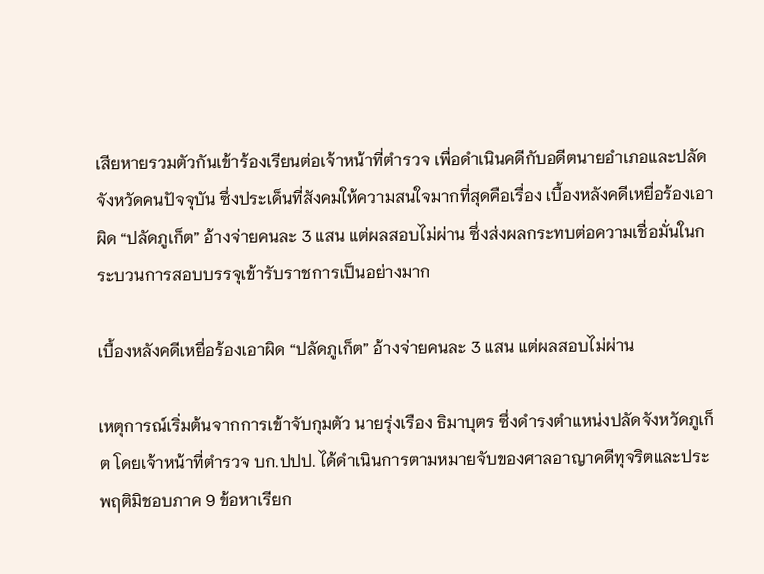เสียหายรวมตัวกันเข้าร้องเรียนต่อเจ้าหน้าที่ตำรวจ เพื่อดำเนินคดีกับอดีตนายอำเภอและปลัดจังหวัดคนปัจจุบัน ซึ่งประเด็นที่สังคมให้ความสนใจมากที่สุดคือเรื่อง เบื้องหลังคดีเหยื่อร้องเอาผิด “ปลัดภูเก็ต” อ้างจ่ายคนละ 3 แสน แต่ผลสอบไม่ผ่าน ซึ่งส่งผลกระทบต่อความเชื่อมั่นในกระบวนการสอบบรรจุเข้ารับราชการเป็นอย่างมาก

เบื้องหลังคดีเหยื่อร้องเอาผิด “ปลัดภูเก็ต” อ้างจ่ายคนละ 3 แสน แต่ผลสอบไม่ผ่าน

เหตุการณ์เริ่มต้นจากการเข้าจับกุมตัว นายรุ่งเรือง ธิมาบุตร ซึ่งดำรงตำแหน่งปลัดจังหวัดภูเก็ต โดยเจ้าหน้าที่ตำรวจ บก.ปปป. ได้ดำเนินการตามหมายจับของศาลอาญาคดีทุจริตและประพฤติมิชอบภาค 9 ข้อหาเรียก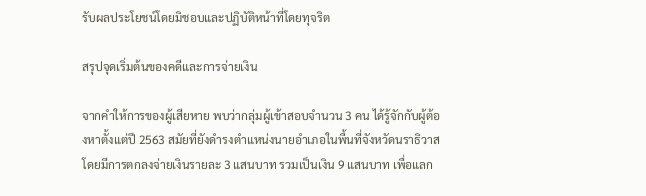รับผลประโยชน์โดยมิชอบและปฏิบัติหน้าที่โดยทุจริต

สรุปจุดเริ่มต้นของคดีและการจ่ายเงิน

จากคำให้การของผู้เสียหาย พบว่ากลุ่มผู้เข้าสอบจำนวน 3 คน ได้รู้จักกับผู้ต้องหาตั้งแต่ปี 2563 สมัยที่ยังดำรงตำแหน่งนายอำเภอในพื้นที่จังหวัดนราธิวาส โดยมีการตกลงจ่ายเงินรายละ 3 แสนบาท รวมเป็นเงิน 9 แสนบาท เพื่อแลก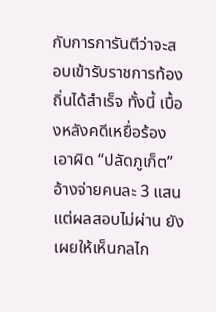กับการการันตีว่าจะสอบเข้ารับราชการท้องถิ่นได้สำเร็จ ทั้งนี้ เบื้องหลังคดีเหยื่อร้องเอาผิด “ปลัดภูเก็ต” อ้างจ่ายคนละ 3 แสน แต่ผลสอบไม่ผ่าน ยังเผยให้เห็นกลไก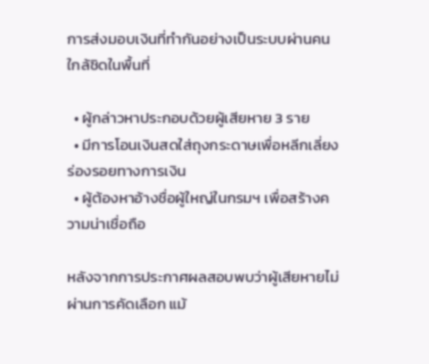การส่งมอบเงินที่ทำกันอย่างเป็นระบบผ่านคนใกล้ชิดในพื้นที่

  • ผู้กล่าวหาประกอบด้วยผู้เสียหาย 3 ราย
  • มีการโอนเงินสดใส่ถุงกระดาษเพื่อหลีกเลี่ยงร่องรอยทางการเงิน
  • ผู้ต้องหาอ้างชื่อผู้ใหญ่ในกรมฯ เพื่อสร้างความน่าเชื่อถือ

หลังจากการประกาศผลสอบพบว่าผู้เสียหายไม่ผ่านการคัดเลือก แม้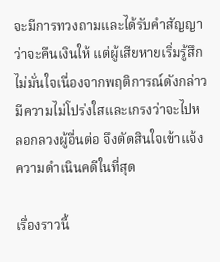จะมีการทวงถามและได้รับคำสัญญาว่าจะคืนเงินให้ แต่ผู้เสียหายเริ่มรู้สึกไม่มั่นใจเนื่องจากพฤติการณ์ดังกล่าวมีความไม่โปร่งใสและเกรงว่าจะไปหลอกลวงผู้อื่นต่อ จึงตัดสินใจเข้าแจ้งความดำเนินคดีในที่สุด

เรื่องราวนี้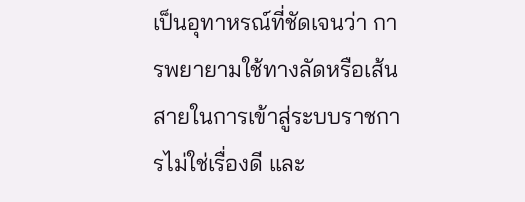เป็นอุทาหรณ์ที่ชัดเจนว่า การพยายามใช้ทางลัดหรือเส้นสายในการเข้าสู่ระบบราชการไม่ใช่เรื่องดี และ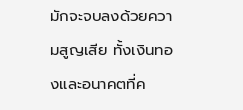มักจะจบลงด้วยความสูญเสีย ทั้งเงินทองและอนาคตที่ค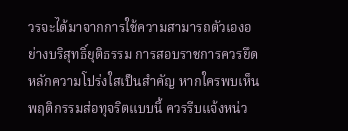วรจะได้มาจากการใช้ความสามารถตัวเองอย่างบริสุทธิ์ยุติธรรม การสอบราชการควรยึดหลักความโปร่งใสเป็นสำคัญ หากใครพบเห็นพฤติกรรมส่อทุจริตแบบนี้ ควรรีบแจ้งหน่ว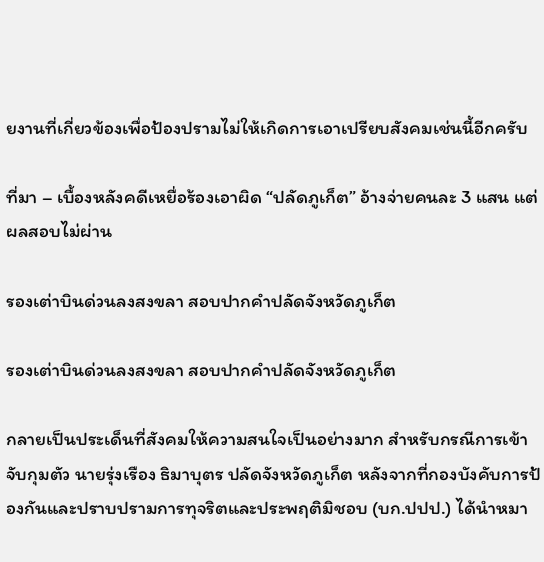ยงานที่เกี่ยวข้องเพื่อป้องปรามไม่ให้เกิดการเอาเปรียบสังคมเช่นนี้อีกครับ

ที่มา – เบื้องหลังคดีเหยื่อร้องเอาผิด “ปลัดภูเก็ต” อ้างจ่ายคนละ 3 แสน แต่ผลสอบไม่ผ่าน

รองเต่าบินด่วนลงสงขลา สอบปากคำปลัดจังหวัดภูเก็ต

รองเต่าบินด่วนลงสงขลา สอบปากคำปลัดจังหวัดภูเก็ต

กลายเป็นประเด็นที่สังคมให้ความสนใจเป็นอย่างมาก สำหรับกรณีการเข้าจับกุมตัว นายรุ่งเรือง ธิมาบุตร ปลัดจังหวัดภูเก็ต หลังจากที่กองบังคับการป้องกันและปราบปรามการทุจริตและประพฤติมิชอบ (บก.ปปป.) ได้นำหมา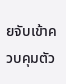ยจับเข้าควบคุมตัว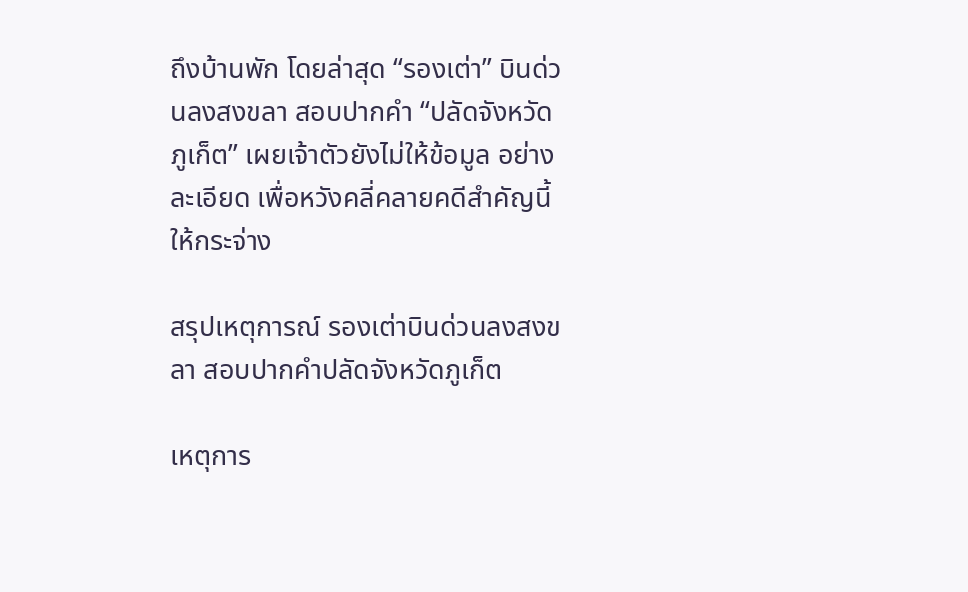ถึงบ้านพัก โดยล่าสุด “รองเต่า” บินด่วนลงสงขลา สอบปากคำ “ปลัดจังหวัดภูเก็ต” เผยเจ้าตัวยังไม่ให้ข้อมูล อย่างละเอียด เพื่อหวังคลี่คลายคดีสำคัญนี้ให้กระจ่าง

สรุปเหตุการณ์ รองเต่าบินด่วนลงสงขลา สอบปากคำปลัดจังหวัดภูเก็ต

เหตุการ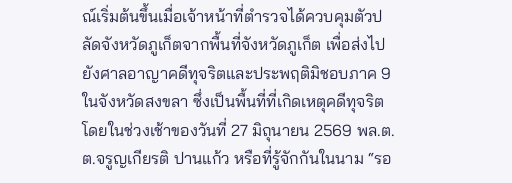ณ์เริ่มต้นขึ้นเมื่อเจ้าหน้าที่ตำรวจได้ควบคุมตัวปลัดจังหวัดภูเก็ตจากพื้นที่จังหวัดภูเก็ต เพื่อส่งไปยังศาลอาญาคดีทุจริตและประพฤติมิชอบภาค 9 ในจังหวัดสงขลา ซึ่งเป็นพื้นที่ที่เกิดเหตุคดีทุจริต โดยในช่วงเช้าของวันที่ 27 มิถุนายน 2569 พล.ต.ต.จรูญเกียรติ ปานแก้ว หรือที่รู้จักกันในนาม “รอ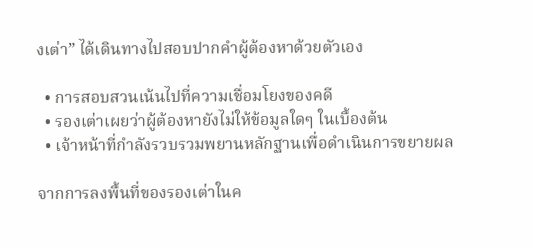งเต่า” ได้เดินทางไปสอบปากคำผู้ต้องหาด้วยตัวเอง

  • การสอบสวนเน้นไปที่ความเชื่อมโยงของคดี
  • รองเต่าเผยว่าผู้ต้องหายังไม่ให้ข้อมูลใดๆ ในเบื้องต้น
  • เจ้าหน้าที่กำลังรวบรวมพยานหลักฐานเพื่อดำเนินการขยายผล

จากการลงพื้นที่ของรองเต่าในค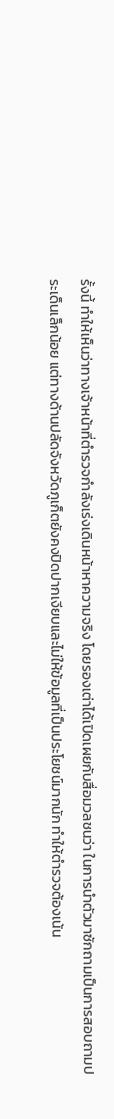รั้งนี้ ทำให้เห็นว่าทางเจ้าหน้าที่ตำรวจกำลังเร่งเดินหน้าหาความจริง โดยรองเต่าได้เปิดเผยกับสื่อมวลชนว่า ในการนำตัวมาซักถามเป็นการสอบถามประเด็นเล็กน้อย แต่ทางด้านปลัดจังหวัดภูเก็ตยังคงปิดปากเงียบและไม่ให้ข้อมูลที่เป็นประโยชน์มากนัก ทำให้ตำรวจต้องเน้น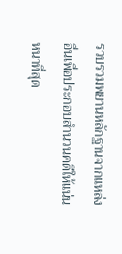รวบรวมพยานหลักฐานจากแหล่งอื่นเพื่อประกอบสำนวนคดีให้แน่นหนาที่สุด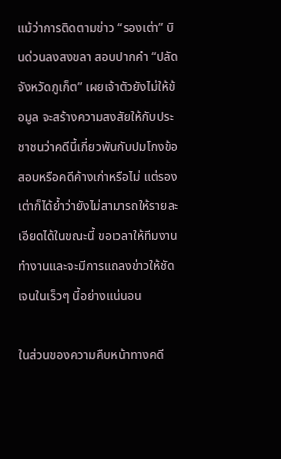แม้ว่าการติดตามข่าว “รองเต่า” บินด่วนลงสงขลา สอบปากคำ “ปลัดจังหวัดภูเก็ต” เผยเจ้าตัวยังไม่ให้ข้อมูล จะสร้างความสงสัยให้กับประชาชนว่าคดีนี้เกี่ยวพันกับปมโกงข้อสอบหรือคดีค้างเก่าหรือไม่ แต่รองเต่าก็ได้ย้ำว่ายังไม่สามารถให้รายละเอียดได้ในขณะนี้ ขอเวลาให้ทีมงานทำงานและจะมีการแถลงข่าวให้ชัดเจนในเร็วๆ นี้อย่างแน่นอน

ในส่วนของความคืบหน้าทางคดี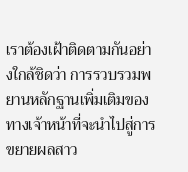เราต้องเฝ้าติดตามกันอย่างใกล้ชิดว่า การรวบรวมพยานหลักฐานเพิ่มเติมของทางเจ้าหน้าที่จะนำไปสู่การขยายผลสาว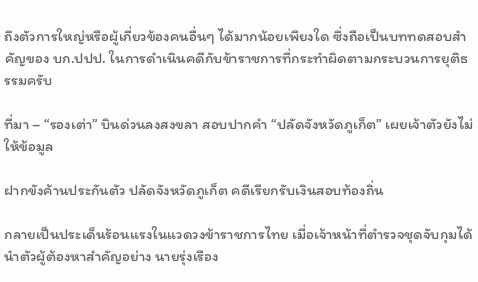ถึงตัวการใหญ่หรือผู้เกี่ยวข้องคนอื่นๆ ได้มากน้อยเพียงใด ซึ่งถือเป็นบททดสอบสำคัญของ บก.ปปป. ในการดำเนินคดีกับข้าราชการที่กระทำผิดตามกระบวนการยุติธรรมครับ

ที่มา – “รองเต่า” บินด่วนลงสงขลา สอบปากคำ “ปลัดจังหวัดภูเก็ต” เผยเจ้าตัวยังไม่ให้ข้อมูล

ฝากขังค้านประกันตัว ปลัดจังหวัดภูเก็ต คดีเรียกรับเงินสอบท้องถิ่น

กลายเป็นประเด็นร้อนแรงในแวดวงข้าราชการไทย เมื่อเจ้าหน้าที่ตำรวจชุดจับกุมได้นำตัวผู้ต้องหาสำคัญอย่าง นายรุ่งเรือง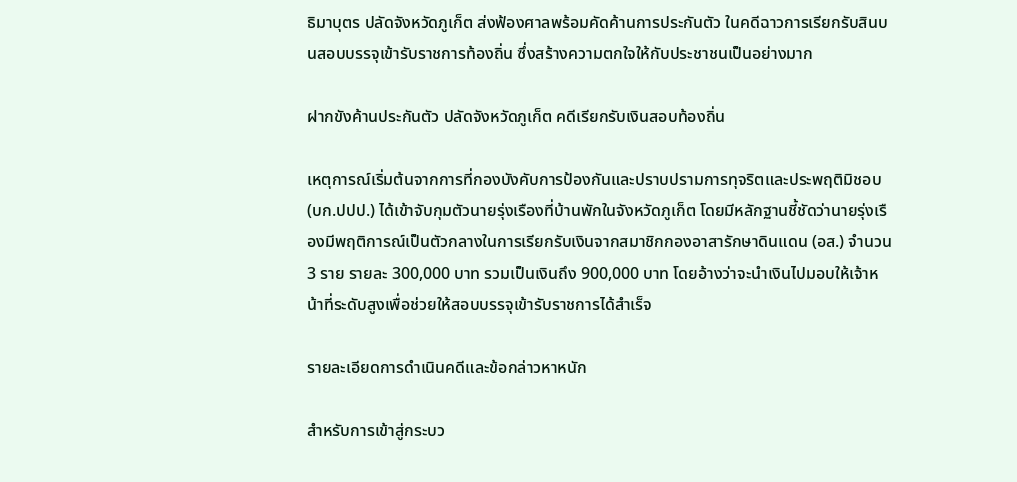ธิมาบุตร ปลัดจังหวัดภูเก็ต ส่งฟ้องศาลพร้อมคัดค้านการประกันตัว ในคดีฉาวการเรียกรับสินบนสอบบรรจุเข้ารับราชการท้องถิ่น ซึ่งสร้างความตกใจให้กับประชาชนเป็นอย่างมาก

ฝากขังค้านประกันตัว ปลัดจังหวัดภูเก็ต คดีเรียกรับเงินสอบท้องถิ่น

เหตุการณ์เริ่มต้นจากการที่กองบังคับการป้องกันและปราบปรามการทุจริตและประพฤติมิชอบ (บก.ปปป.) ได้เข้าจับกุมตัวนายรุ่งเรืองที่บ้านพักในจังหวัดภูเก็ต โดยมีหลักฐานชี้ชัดว่านายรุ่งเรืองมีพฤติการณ์เป็นตัวกลางในการเรียกรับเงินจากสมาชิกกองอาสารักษาดินแดน (อส.) จำนวน 3 ราย รายละ 300,000 บาท รวมเป็นเงินถึง 900,000 บาท โดยอ้างว่าจะนำเงินไปมอบให้เจ้าหน้าที่ระดับสูงเพื่อช่วยให้สอบบรรจุเข้ารับราชการได้สำเร็จ

รายละเอียดการดำเนินคดีและข้อกล่าวหาหนัก

สำหรับการเข้าสู่กระบว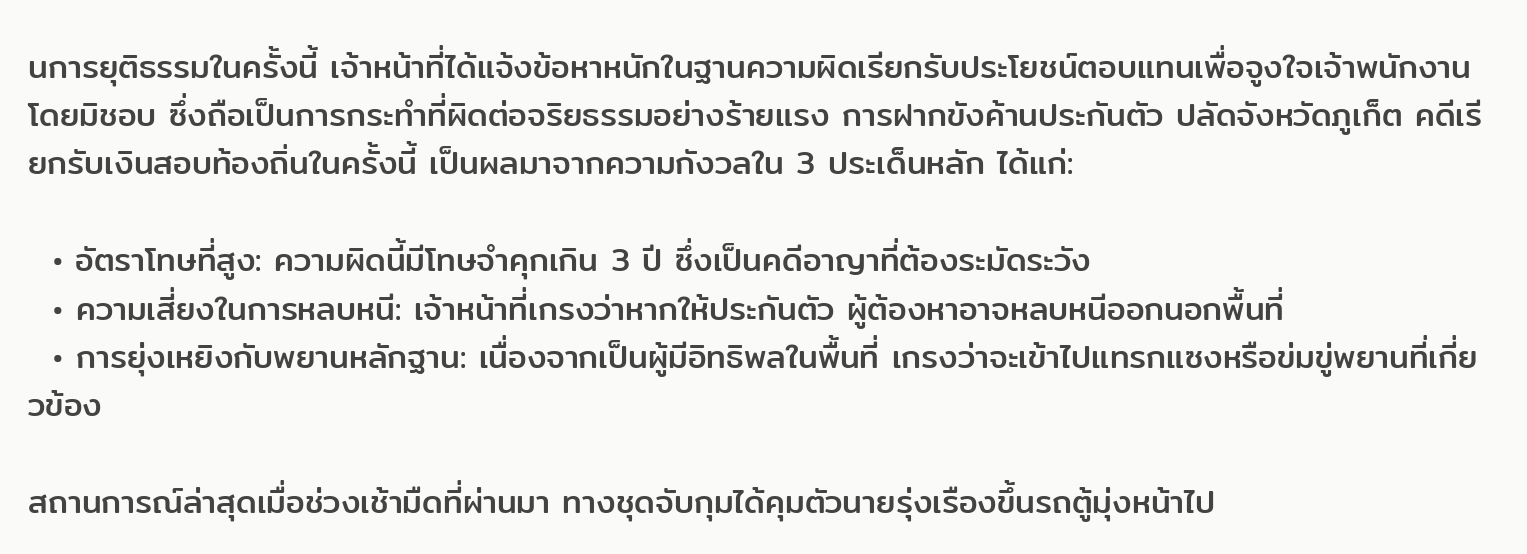นการยุติธรรมในครั้งนี้ เจ้าหน้าที่ได้แจ้งข้อหาหนักในฐานความผิดเรียกรับประโยชน์ตอบแทนเพื่อจูงใจเจ้าพนักงานโดยมิชอบ ซึ่งถือเป็นการกระทำที่ผิดต่อจริยธรรมอย่างร้ายแรง การฝากขังค้านประกันตัว ปลัดจังหวัดภูเก็ต คดีเรียกรับเงินสอบท้องถิ่นในครั้งนี้ เป็นผลมาจากความกังวลใน 3 ประเด็นหลัก ได้แก่:

  • อัตราโทษที่สูง: ความผิดนี้มีโทษจำคุกเกิน 3 ปี ซึ่งเป็นคดีอาญาที่ต้องระมัดระวัง
  • ความเสี่ยงในการหลบหนี: เจ้าหน้าที่เกรงว่าหากให้ประกันตัว ผู้ต้องหาอาจหลบหนีออกนอกพื้นที่
  • การยุ่งเหยิงกับพยานหลักฐาน: เนื่องจากเป็นผู้มีอิทธิพลในพื้นที่ เกรงว่าจะเข้าไปแทรกแซงหรือข่มขู่พยานที่เกี่ยวข้อง

สถานการณ์ล่าสุดเมื่อช่วงเช้ามืดที่ผ่านมา ทางชุดจับกุมได้คุมตัวนายรุ่งเรืองขึ้นรถตู้มุ่งหน้าไป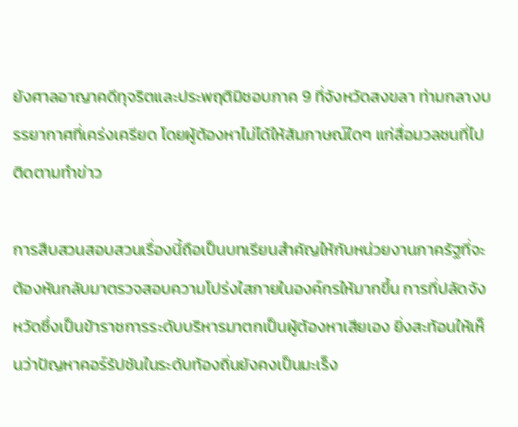ยังศาลอาญาคดีทุจริตและประพฤติมิชอบภาค 9 ที่จังหวัดสงขลา ท่ามกลางบรรยากาศที่เคร่งเครียด โดยผู้ต้องหาไม่ได้ให้สัมภาษณ์ใดๆ แก่สื่อมวลชนที่ไปติดตามทำข่าว

การสืบสวนสอบสวนเรื่องนี้ถือเป็นบทเรียนสำคัญให้กับหน่วยงานภาครัฐที่จะต้องหันกลับมาตรวจสอบความโปร่งใสภายในองค์กรให้มากขึ้น การที่ปลัดจังหวัดซึ่งเป็นข้าราชการระดับบริหารมาตกเป็นผู้ต้องหาเสียเอง ยิ่งสะท้อนให้เห็นว่าปัญหาคอร์รัปชันในระดับท้องถิ่นยังคงเป็นมะเร็ง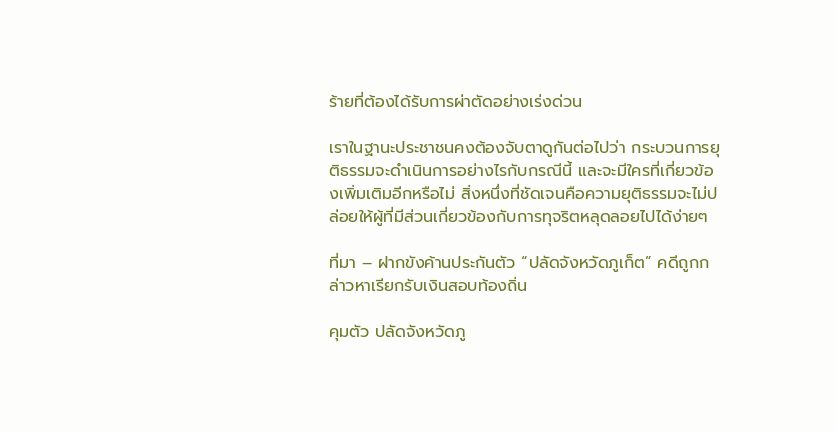ร้ายที่ต้องได้รับการผ่าตัดอย่างเร่งด่วน

เราในฐานะประชาชนคงต้องจับตาดูกันต่อไปว่า กระบวนการยุติธรรมจะดำเนินการอย่างไรกับกรณีนี้ และจะมีใครที่เกี่ยวข้องเพิ่มเติมอีกหรือไม่ สิ่งหนึ่งที่ชัดเจนคือความยุติธรรมจะไม่ปล่อยให้ผู้ที่มีส่วนเกี่ยวข้องกับการทุจริตหลุดลอยไปได้ง่ายๆ

ที่มา – ฝากขังค้านประกันตัว “ปลัดจังหวัดภูเก็ต” คดีถูกกล่าวหาเรียกรับเงินสอบท้องถิ่น

คุมตัว ปลัดจังหวัดภู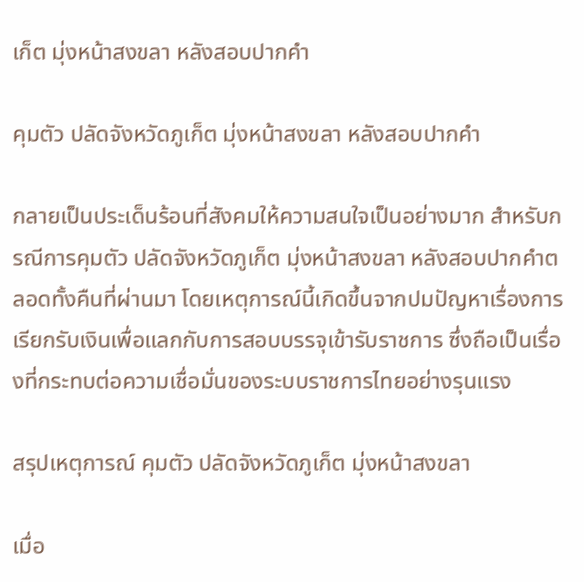เก็ต มุ่งหน้าสงขลา หลังสอบปากคำ

คุมตัว ปลัดจังหวัดภูเก็ต มุ่งหน้าสงขลา หลังสอบปากคำ

กลายเป็นประเด็นร้อนที่สังคมให้ความสนใจเป็นอย่างมาก สำหรับกรณีการคุมตัว ปลัดจังหวัดภูเก็ต มุ่งหน้าสงขลา หลังสอบปากคำตลอดทั้งคืนที่ผ่านมา โดยเหตุการณ์นี้เกิดขึ้นจากปมปัญหาเรื่องการเรียกรับเงินเพื่อแลกกับการสอบบรรจุเข้ารับราชการ ซึ่งถือเป็นเรื่องที่กระทบต่อความเชื่อมั่นของระบบราชการไทยอย่างรุนแรง

สรุปเหตุการณ์ คุมตัว ปลัดจังหวัดภูเก็ต มุ่งหน้าสงขลา

เมื่อ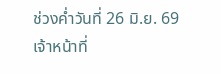ช่วงค่ำวันที่ 26 มิ.ย. 69 เจ้าหน้าที่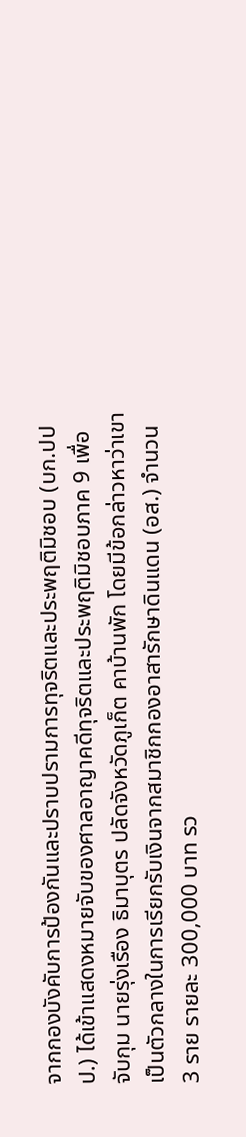จากกองบังคับการป้องกันและปราบปรามการทุจริตและประพฤติมิชอบ (บก.ปปป.) ได้เข้าแสดงหมายจับของศาลอาญาคดีทุจริตและประพฤติมิชอบภาค 9 เพื่อจับกุม นายรุ่งเรือง ธิมาบุตร ปลัดจังหวัดภูเก็ต คาบ้านพัก โดยมีข้อกล่าวหาว่าเขาเป็นตัวกลางในการเรียกรับเงินจากสมาชิกกองอาสารักษาดินแดน (อส.) จำนวน 3 ราย รายละ 300,000 บาท รว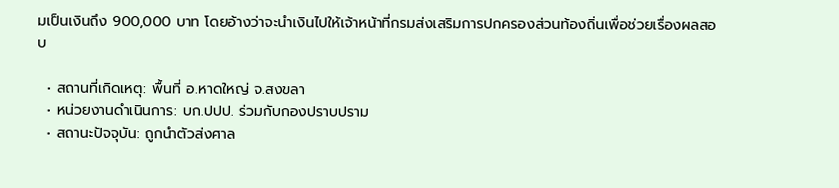มเป็นเงินถึง 900,000 บาท โดยอ้างว่าจะนำเงินไปให้เจ้าหน้าที่กรมส่งเสริมการปกครองส่วนท้องถิ่นเพื่อช่วยเรื่องผลสอบ

  • สถานที่เกิดเหตุ: พื้นที่ อ.หาดใหญ่ จ.สงขลา
  • หน่วยงานดำเนินการ: บก.ปปป. ร่วมกับกองปราบปราม
  • สถานะปัจจุบัน: ถูกนำตัวส่งศาล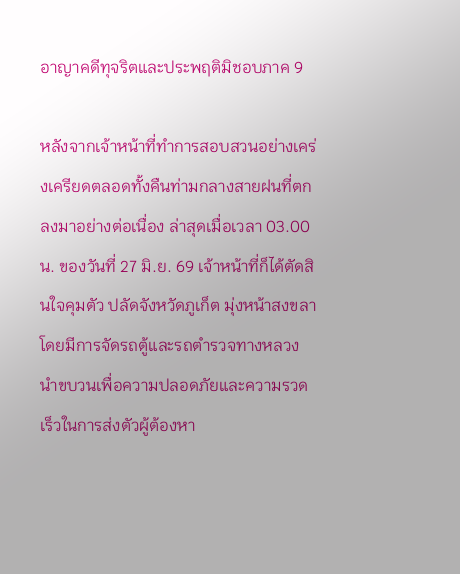อาญาคดีทุจริตและประพฤติมิชอบภาค 9

หลังจากเจ้าหน้าที่ทำการสอบสวนอย่างเคร่งเครียดตลอดทั้งคืนท่ามกลางสายฝนที่ตกลงมาอย่างต่อเนื่อง ล่าสุดเมื่อเวลา 03.00 น. ของวันที่ 27 มิ.ย. 69 เจ้าหน้าที่ก็ได้ตัดสินใจคุมตัว ปลัดจังหวัดภูเก็ต มุ่งหน้าสงขลา โดยมีการจัดรถตู้และรถตำรวจทางหลวงนำขบวนเพื่อความปลอดภัยและความรวดเร็วในการส่งตัวผู้ต้องหา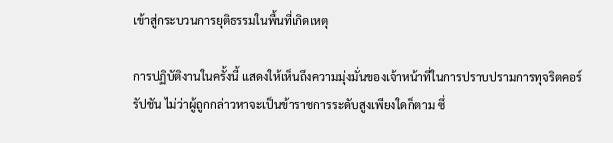เข้าสู่กระบวนการยุติธรรมในพื้นที่เกิดเหตุ

การปฏิบัติงานในครั้งนี้ แสดงให้เห็นถึงความมุ่งมั่นของเจ้าหน้าที่ในการปราบปรามการทุจริตคอร์รัปชัน ไม่ว่าผู้ถูกกล่าวหาจะเป็นข้าราชการระดับสูงเพียงใดก็ตาม ซึ่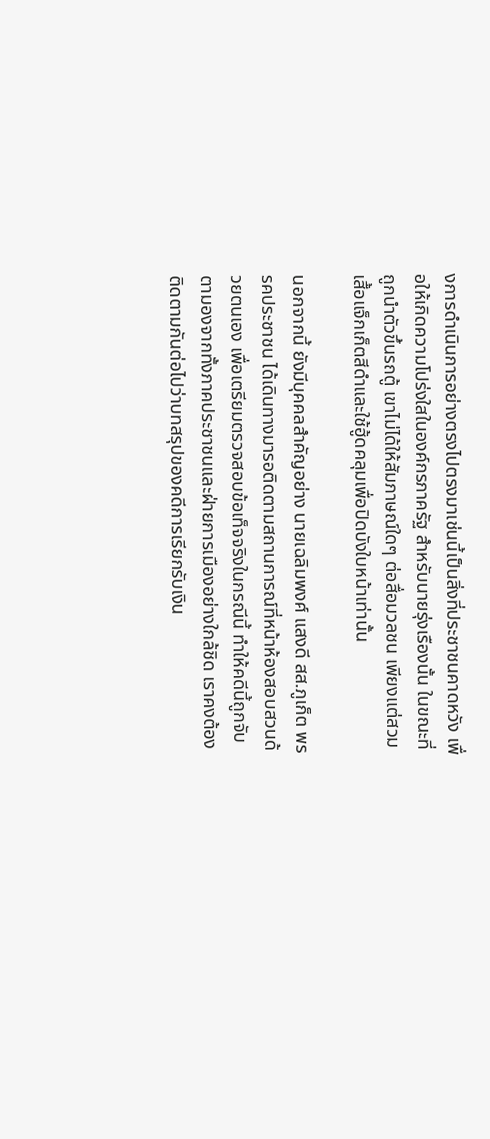งการดำเนินการอย่างตรงไปตรงมาเช่นนี้เป็นสิ่งที่ประชาชนคาดหวัง เพื่อให้เกิดความโปร่งใสในองค์กรภาครัฐ สำหรับนายรุ่งเรืองนั้น ในขณะที่ถูกนำตัวขึ้นรถตู้ เขาไม่ได้ให้สัมภาษณ์ใดๆ ต่อสื่อมวลชน เพียงแต่สวมเสื้อแจ็กเก็ตสีดำและใช้ฮู้ดคลุมเพื่อปิดบังใบหน้าเท่านั้น

นอกจากนี้ ยังมีบุคคลสำคัญอย่าง นายเฉลิมพงศ์ แสงดี สส.ภูเก็ต พรรคประชาชน ได้เดินทางมารอติดตามสถานการณ์ที่หน้าห้องสอบสวนด้วยตนเอง เพื่อเตรียมตรวจสอบข้อเท็จจริงในกรณีนี้ ทำให้คดีนี้ถูกจับตามองจากทั้งภาคประชาชนและฝ่ายการเมืองอย่างใกล้ชิด เราคงต้องติดตามกันต่อไปว่าบทสรุปของคดีการเรียกรับเงิน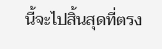นี้จะไปสิ้นสุดที่ตรง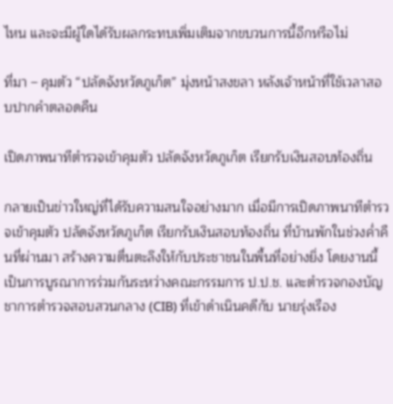ไหน และจะมีผู้ใดได้รับผลกระทบเพิ่มเติมจากขบวนการนี้อีกหรือไม่

ที่มา – คุมตัว “ปลัดจังหวัดภูเก็ต” มุ่งหน้าสงขลา หลังเจ้าหน้าที่ใช้เวลาสอบปากคำตลอดคืน

เปิดภาพนาทีตำรวจเข้าคุมตัว ปลัดจังหวัดภูเก็ต เรียกรับเงินสอบท้องถิ่น

กลายเป็นข่าวใหญ่ที่ได้รับความสนใจอย่างมาก เมื่อมีการเปิดภาพนาทีตำรวจเข้าคุมตัว ปลัดจังหวัดภูเก็ต เรียกรับเงินสอบท้องถิ่น ที่บ้านพักในช่วงค่ำคืนที่ผ่านมา สร้างความตื่นตะลึงให้กับประชาชนในพื้นที่อย่างยิ่ง โดยงานนี้เป็นการบูรณาการร่วมกันระหว่างคณะกรรมการ ป.ป.ช. และตำรวจกองบัญชาการตำรวจสอบสวนกลาง (CIB) ที่เข้าดำเนินคดีกับ นายรุ่งเรือง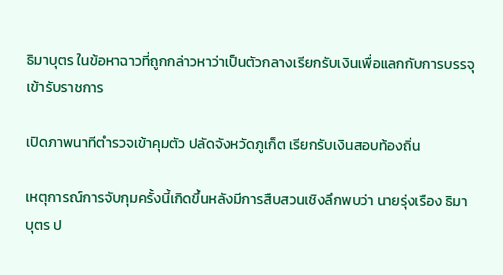ธิมาบุตร ในข้อหาฉาวที่ถูกกล่าวหาว่าเป็นตัวกลางเรียกรับเงินเพื่อแลกกับการบรรจุเข้ารับราชการ

เปิดภาพนาทีตำรวจเข้าคุมตัว ปลัดจังหวัดภูเก็ต เรียกรับเงินสอบท้องถิ่น

เหตุการณ์การจับกุมครั้งนี้เกิดขึ้นหลังมีการสืบสวนเชิงลึกพบว่า นายรุ่งเรือง ธิมาบุตร ป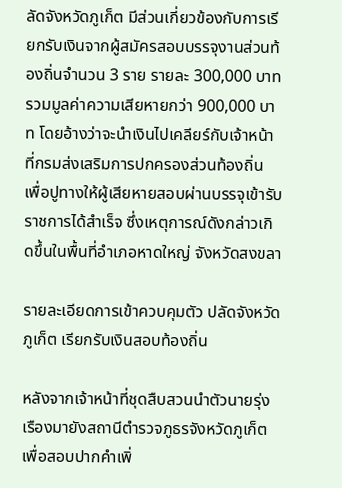ลัดจังหวัดภูเก็ต มีส่วนเกี่ยวข้องกับการเรียกรับเงินจากผู้สมัครสอบบรรจุงานส่วนท้องถิ่นจำนวน 3 ราย รายละ 300,000 บาท รวมมูลค่าความเสียหายกว่า 900,000 บาท โดยอ้างว่าจะนำเงินไปเคลียร์กับเจ้าหน้าที่กรมส่งเสริมการปกครองส่วนท้องถิ่น เพื่อปูทางให้ผู้เสียหายสอบผ่านบรรจุเข้ารับราชการได้สำเร็จ ซึ่งเหตุการณ์ดังกล่าวเกิดขึ้นในพื้นที่อำเภอหาดใหญ่ จังหวัดสงขลา

รายละเอียดการเข้าควบคุมตัว ปลัดจังหวัดภูเก็ต เรียกรับเงินสอบท้องถิ่น

หลังจากเจ้าหน้าที่ชุดสืบสวนนำตัวนายรุ่งเรืองมายังสถานีตำรวจภูธรจังหวัดภูเก็ต เพื่อสอบปากคำเพิ่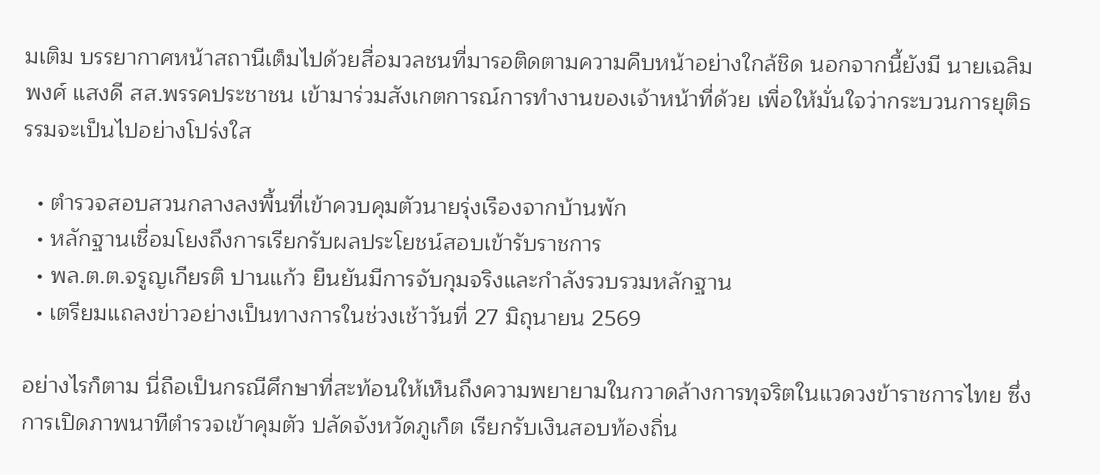มเติม บรรยากาศหน้าสถานีเต็มไปด้วยสื่อมวลชนที่มารอติดตามความคืบหน้าอย่างใกล้ชิด นอกจากนี้ยังมี นายเฉลิมพงศ์ แสงดี สส.พรรคประชาชน เข้ามาร่วมสังเกตการณ์การทำงานของเจ้าหน้าที่ด้วย เพื่อให้มั่นใจว่ากระบวนการยุติธรรมจะเป็นไปอย่างโปร่งใส

  • ตำรวจสอบสวนกลางลงพื้นที่เข้าควบคุมตัวนายรุ่งเรืองจากบ้านพัก
  • หลักฐานเชื่อมโยงถึงการเรียกรับผลประโยชน์สอบเข้ารับราชการ
  • พล.ต.ต.จรูญเกียรติ ปานแก้ว ยืนยันมีการจับกุมจริงและกำลังรวบรวมหลักฐาน
  • เตรียมแถลงข่าวอย่างเป็นทางการในช่วงเช้าวันที่ 27 มิถุนายน 2569

อย่างไรก็ตาม นี่ถือเป็นกรณีศึกษาที่สะท้อนให้เห็นถึงความพยายามในกวาดล้างการทุจริตในแวดวงข้าราชการไทย ซึ่งการเปิดภาพนาทีตำรวจเข้าคุมตัว ปลัดจังหวัดภูเก็ต เรียกรับเงินสอบท้องถิ่น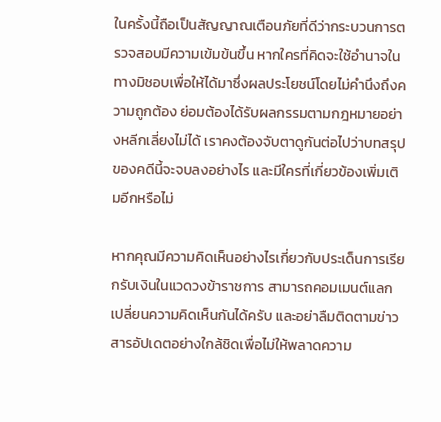ในครั้งนี้ถือเป็นสัญญาณเตือนภัยที่ดีว่ากระบวนการตรวจสอบมีความเข้มข้นขึ้น หากใครที่คิดจะใช้อำนาจในทางมิชอบเพื่อให้ได้มาซึ่งผลประโยชน์โดยไม่คำนึงถึงความถูกต้อง ย่อมต้องได้รับผลกรรมตามกฎหมายอย่างหลีกเลี่ยงไม่ได้ เราคงต้องจับตาดูกันต่อไปว่าบทสรุปของคดีนี้จะจบลงอย่างไร และมีใครที่เกี่ยวข้องเพิ่มเติมอีกหรือไม่

หากคุณมีความคิดเห็นอย่างไรเกี่ยวกับประเด็นการเรียกรับเงินในแวดวงข้าราชการ สามารถคอมเมนต์แลกเปลี่ยนความคิดเห็นกันได้ครับ และอย่าลืมติดตามข่าวสารอัปเดตอย่างใกล้ชิดเพื่อไม่ให้พลาดความ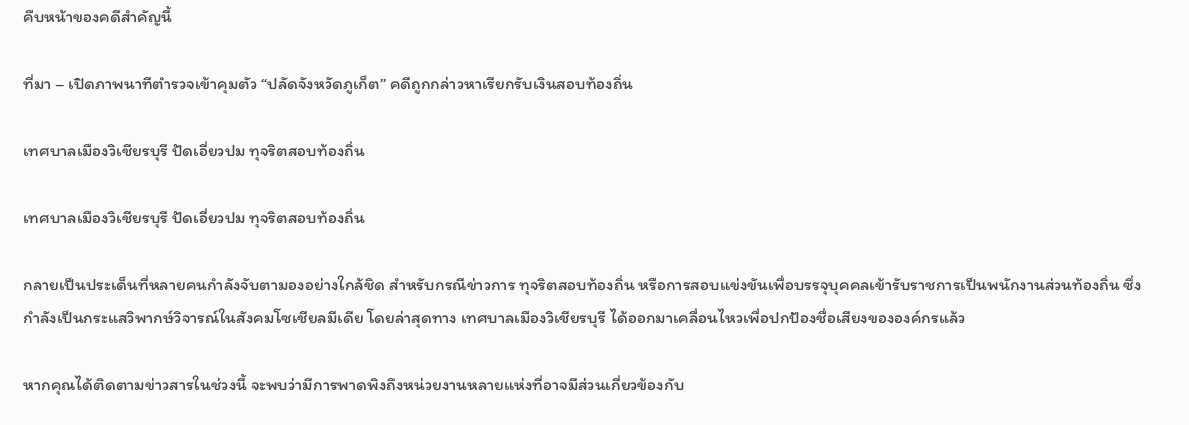คืบหน้าของคดีสำคัญนี้

ที่มา – เปิดภาพนาทีตำรวจเข้าคุมตัว “ปลัดจังหวัดภูเก็ต” คดีถูกกล่าวหาเรียกรับเงินสอบท้องถิ่น

เทศบาลเมืองวิเชียรบุรี ปัดเอี่ยวปม ทุจริตสอบท้องถิ่น

เทศบาลเมืองวิเชียรบุรี ปัดเอี่ยวปม ทุจริตสอบท้องถิ่น

กลายเป็นประเด็นที่หลายคนกำลังจับตามองอย่างใกล้ชิด สำหรับกรณีข่าวการ ทุจริตสอบท้องถิ่น หรือการสอบแข่งขันเพื่อบรรจุบุคคลเข้ารับราชการเป็นพนักงานส่วนท้องถิ่น ซึ่งกำลังเป็นกระแสวิพากษ์วิจารณ์ในสังคมโซเชียลมีเดีย โดยล่าสุดทาง เทศบาลเมืองวิเชียรบุรี ได้ออกมาเคลื่อนไหวเพื่อปกป้องชื่อเสียงขององค์กรแล้ว

หากคุณได้ติดตามข่าวสารในช่วงนี้ จะพบว่ามีการพาดพิงถึงหน่วยงานหลายแห่งที่อาจมีส่วนเกี่ยวข้องกับ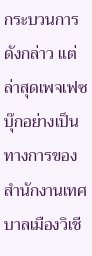กระบวนการดังกล่าว แต่ล่าสุดเพจเฟซบุ๊กอย่างเป็นทางการของ สำนักงานเทศบาลเมืองวิเชี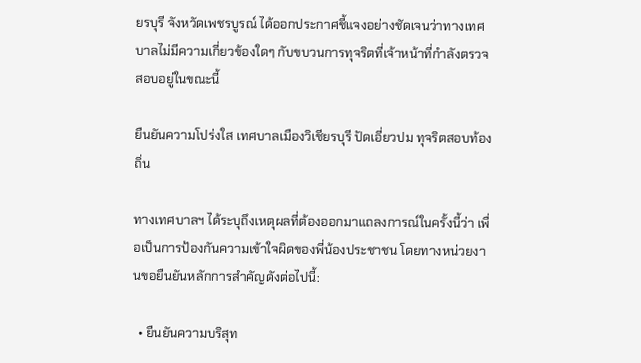ยรบุรี จังหวัดเพชรบูรณ์ ได้ออกประกาศชี้แจงอย่างชัดเจนว่าทางเทศบาลไม่มีความเกี่ยวข้องใดๆ กับขบวนการทุจริตที่เจ้าหน้าที่กำลังตรวจสอบอยู่ในขณะนี้

ยืนยันความโปร่งใส เทศบาลเมืองวิเชียรบุรี ปัดเอี่ยวปม ทุจริตสอบท้องถิ่น

ทางเทศบาลฯ ได้ระบุถึงเหตุผลที่ต้องออกมาแถลงการณ์ในครั้งนี้ว่า เพื่อเป็นการป้องกันความเข้าใจผิดของพี่น้องประชาชน โดยทางหน่วยงานขอยืนยันหลักการสำคัญดังต่อไปนี้:

  • ยืนยันความบริสุท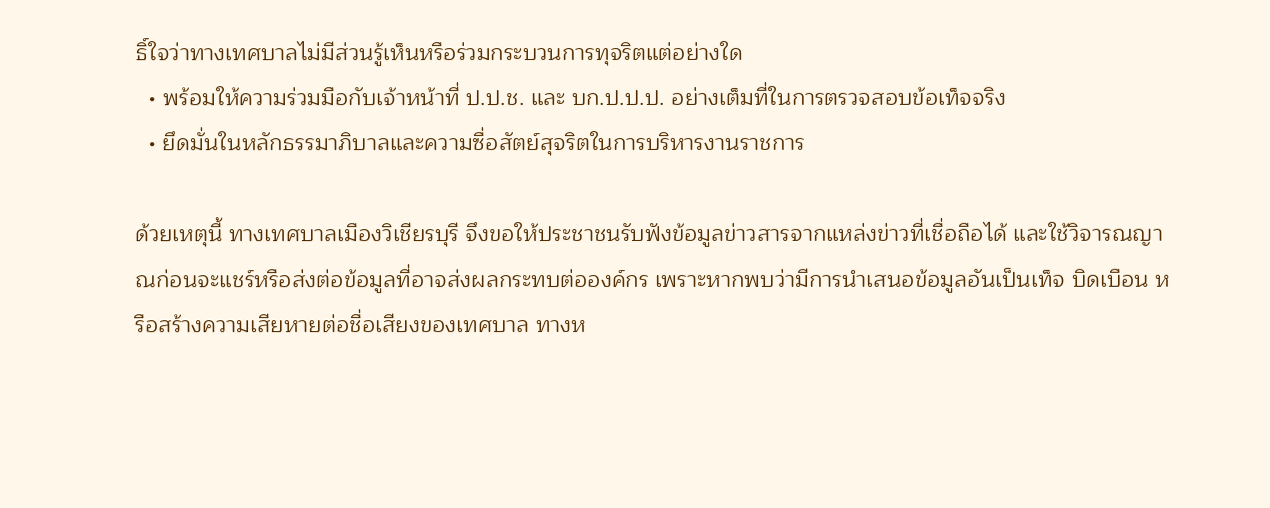ธิ์ใจว่าทางเทศบาลไม่มีส่วนรู้เห็นหรือร่วมกระบวนการทุจริตแต่อย่างใด
  • พร้อมให้ความร่วมมือกับเจ้าหน้าที่ ป.ป.ช. และ บก.ป.ป.ป. อย่างเต็มที่ในการตรวจสอบข้อเท็จจริง
  • ยึดมั่นในหลักธรรมาภิบาลและความซื่อสัตย์สุจริตในการบริหารงานราชการ

ด้วยเหตุนี้ ทางเทศบาลเมืองวิเชียรบุรี จึงขอให้ประชาชนรับฟังข้อมูลข่าวสารจากแหล่งข่าวที่เชื่อถือได้ และใช้วิจารณญาณก่อนจะแชร์หรือส่งต่อข้อมูลที่อาจส่งผลกระทบต่อองค์กร เพราะหากพบว่ามีการนำเสนอข้อมูลอันเป็นเท็จ บิดเบือน หรือสร้างความเสียหายต่อชื่อเสียงของเทศบาล ทางห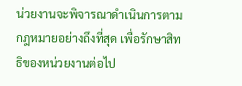น่วยงานจะพิจารณาดำเนินการตามกฎหมายอย่างถึงที่สุด เพื่อรักษาสิทธิของหน่วยงานต่อไป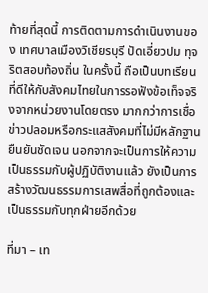ท้ายที่สุดนี้ การติดตามการดำเนินงานของ เทศบาลเมืองวิเชียรบุรี ปัดเอี่ยวปม ทุจริตสอบท้องถิ่น ในครั้งนี้ ถือเป็นบทเรียนที่ดีให้กับสังคมไทยในการรอฟังข้อเท็จจริงจากหน่วยงานโดยตรง มากกว่าการเชื่อข่าวปลอมหรือกระแสสังคมที่ไม่มีหลักฐานยืนยันชัดเจน นอกจากจะเป็นการให้ความเป็นธรรมกับผู้ปฏิบัติงานแล้ว ยังเป็นการสร้างวัฒนธรรมการเสพสื่อที่ถูกต้องและเป็นธรรมกับทุกฝ่ายอีกด้วย

ที่มา – เท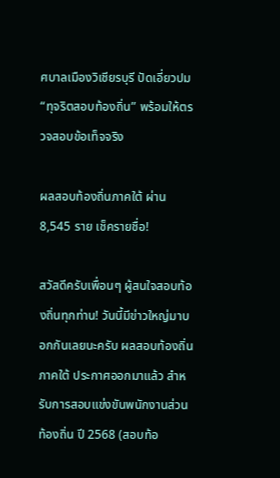ศบาลเมืองวิเชียรบุรี ปัดเอี่ยวปม “ทุจริตสอบท้องถิ่น” พร้อมให้ตรวจสอบข้อเท็จจริง

ผลสอบท้องถิ่นภาคใต้ ผ่าน 8,545 ราย เช็ครายชื่อ!

สวัสดีครับเพื่อนๆ ผู้สนใจสอบท้องถิ่นทุกท่าน! วันนี้มีข่าวใหญ่มาบอกกันเลยนะครับ ผลสอบท้องถิ่นภาคใต้ ประกาศออกมาแล้ว สำหรับการสอบแข่งขันพนักงานส่วนท้องถิ่น ปี 2568 (สอบท้อ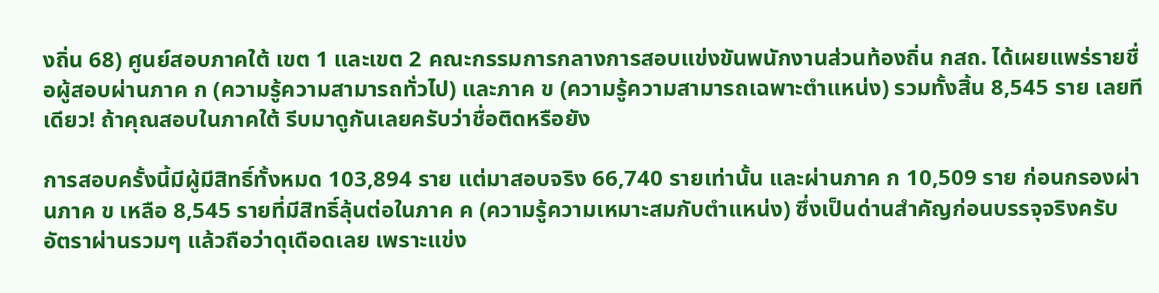งถิ่น 68) ศูนย์สอบภาคใต้ เขต 1 และเขต 2 คณะกรรมการกลางการสอบแข่งขันพนักงานส่วนท้องถิ่น กสถ. ได้เผยแพร่รายชื่อผู้สอบผ่านภาค ก (ความรู้ความสามารถทั่วไป) และภาค ข (ความรู้ความสามารถเฉพาะตำแหน่ง) รวมทั้งสิ้น 8,545 ราย เลยทีเดียว! ถ้าคุณสอบในภาคใต้ รีบมาดูกันเลยครับว่าชื่อติดหรือยัง

การสอบครั้งนี้มีผู้มีสิทธิ์ทั้งหมด 103,894 ราย แต่มาสอบจริง 66,740 รายเท่านั้น และผ่านภาค ก 10,509 ราย ก่อนกรองผ่านภาค ข เหลือ 8,545 รายที่มีสิทธิ์ลุ้นต่อในภาค ค (ความรู้ความเหมาะสมกับตำแหน่ง) ซึ่งเป็นด่านสำคัญก่อนบรรจุจริงครับ อัตราผ่านรวมๆ แล้วถือว่าดุเดือดเลย เพราะแข่ง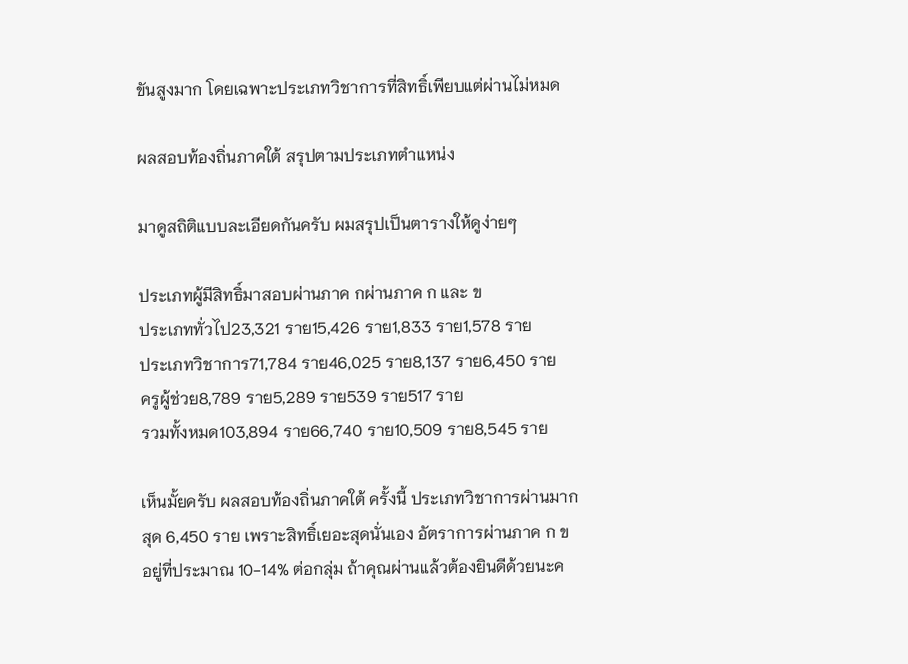ขันสูงมาก โดยเฉพาะประเภทวิชาการที่สิทธิ์เพียบแต่ผ่านไม่หมด

ผลสอบท้องถิ่นภาคใต้ สรุปตามประเภทตำแหน่ง

มาดูสถิติแบบละเอียดกันครับ ผมสรุปเป็นตารางให้ดูง่ายๆ

ประเภทผู้มีสิทธิ์มาสอบผ่านภาค กผ่านภาค ก และ ข
ประเภททั่วไป23,321 ราย15,426 ราย1,833 ราย1,578 ราย
ประเภทวิชาการ71,784 ราย46,025 ราย8,137 ราย6,450 ราย
ครูผู้ช่วย8,789 ราย5,289 ราย539 ราย517 ราย
รวมทั้งหมด103,894 ราย66,740 ราย10,509 ราย8,545 ราย

เห็นมั้ยครับ ผลสอบท้องถิ่นภาคใต้ ครั้งนี้ ประเภทวิชาการผ่านมากสุด 6,450 ราย เพราะสิทธิ์เยอะสุดนั่นเอง อัตราการผ่านภาค ก ข อยู่ที่ประมาณ 10-14% ต่อกลุ่ม ถ้าคุณผ่านแล้วต้องยินดีด้วยนะค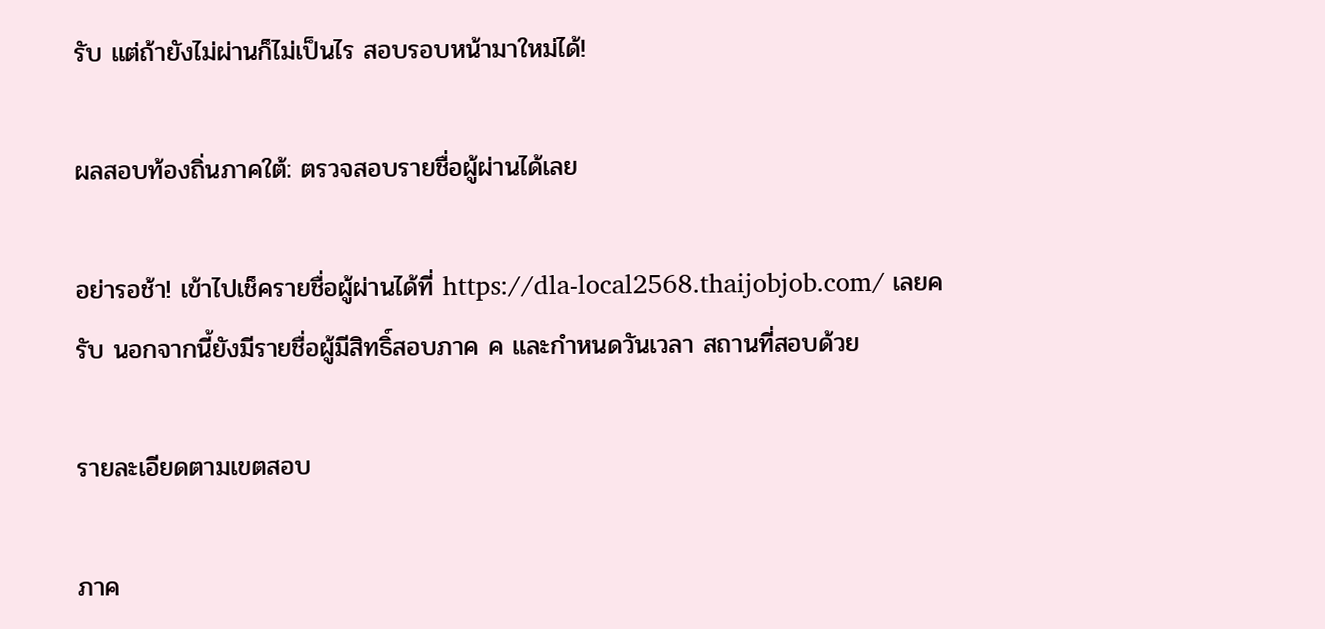รับ แต่ถ้ายังไม่ผ่านก็ไม่เป็นไร สอบรอบหน้ามาใหม่ได้!

ผลสอบท้องถิ่นภาคใต้: ตรวจสอบรายชื่อผู้ผ่านได้เลย

อย่ารอช้า! เข้าไปเช็ครายชื่อผู้ผ่านได้ที่ https://dla-local2568.thaijobjob.com/ เลยครับ นอกจากนี้ยังมีรายชื่อผู้มีสิทธิ์สอบภาค ค และกำหนดวันเวลา สถานที่สอบด้วย

รายละเอียดตามเขตสอบ

ภาค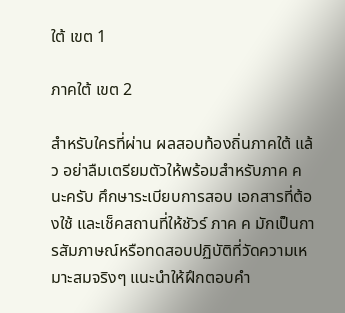ใต้ เขต 1

ภาคใต้ เขต 2

สำหรับใครที่ผ่าน ผลสอบท้องถิ่นภาคใต้ แล้ว อย่าลืมเตรียมตัวให้พร้อมสำหรับภาค ค นะครับ ศึกษาระเบียบการสอบ เอกสารที่ต้องใช้ และเช็คสถานที่ให้ชัวร์ ภาค ค มักเป็นการสัมภาษณ์หรือทดสอบปฏิบัติที่วัดความเหมาะสมจริงๆ แนะนำให้ฝึกตอบคำ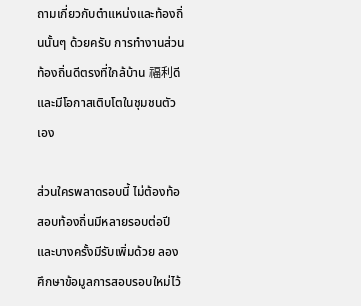ถามเกี่ยวกับตำแหน่งและท้องถิ่นนั้นๆ ด้วยครับ การทำงานส่วนท้องถิ่นดีตรงที่ใกล้บ้าน 福利ดี และมีโอกาสเติบโตในชุมชนตัวเอง

ส่วนใครพลาดรอบนี้ ไม่ต้องท้อ สอบท้องถิ่นมีหลายรอบต่อปี และบางครั้งมีรับเพิ่มด้วย ลองศึกษาข้อมูลการสอบรอบใหม่ไว้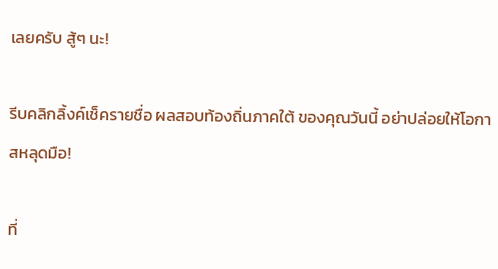เลยครับ สู้ๆ นะ!

รีบคลิกลิ้งค์เช็ครายชื่อ ผลสอบท้องถิ่นภาคใต้ ของคุณวันนี้ อย่าปล่อยให้โอกาสหลุดมือ!

ที่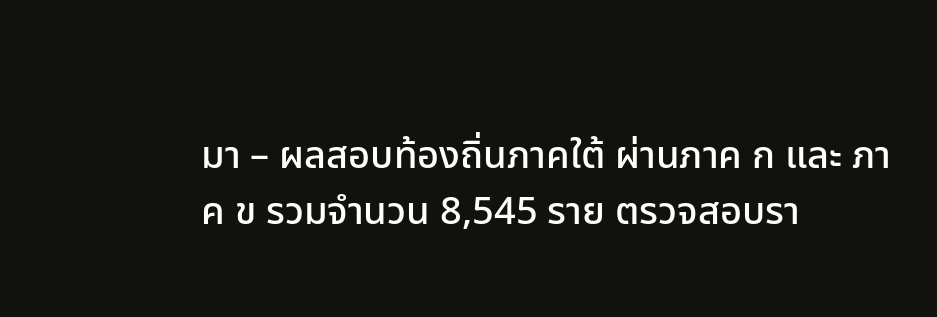มา – ผลสอบท้องถิ่นภาคใต้ ผ่านภาค ก และ ภาค ข รวมจำนวน 8,545 ราย ตรวจสอบรา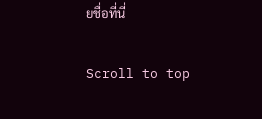ยชื่อที่นี่

Scroll to top